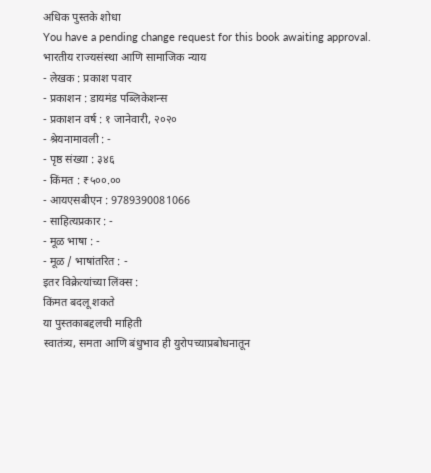अधिक पुस्तके शोधा
You have a pending change request for this book awaiting approval.
भारतीय राज्यसंस्था आणि सामाजिक न्याय
- लेखक : प्रकाश पवार
- प्रकाशन : डायमंड पब्लिकेशन्स
- प्रकाशन वर्ष : १ जानेवारी, २०२०
- श्रेयनामावली : -
- पृष्ठ संख्या : ३४६
- किंमत : ₹५००.००
- आयएसबीएन : 9789390081066
- साहित्यप्रकार : -
- मूळ भाषा : -
- मूळ / भाषांतरित : -
इतर विक्रेत्यांच्या लिंक्स :
किंमत बदलू शकते
या पुस्तकाबद्दलची माहिती
स्वातंत्र्य, समता आणि बंधुभाव ही युरोपच्याप्रबोधनातून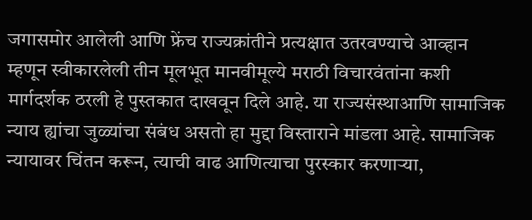जगासमोर आलेली आणि फ्रेंच राज्यक्रांतीने प्रत्यक्षात उतरवण्याचे आव्हान म्हणून स्वीकारलेली तीन मूलभूत मानवीमूल्ये मराठी विचारवंतांना कशी मार्गदर्शक ठरली हे पुस्तकात दाखवून दिले आहे. या राज्यसंस्थाआणि सामाजिक न्याय ह्यांचा जुळ्यांचा संबंध असतो हा मुद्दा विस्ताराने मांडला आहे. सामाजिक न्यायावर चिंतन करून, त्याची वाढ आणित्याचा पुरस्कार करणाऱ्या,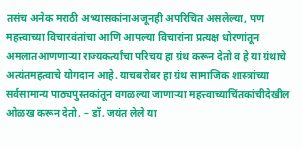तसंच अनेक मराठी अभ्यासकांनाअजूनही अपरिचित असलेल्या, पण महत्त्वाच्या विचारवंतांचा आणि आपल्या विचारांना प्रत्यक्ष धोरणांतून अमलातआणणाऱ्या राज्यकर्त्यांचा परिचय हा ग्रंथ करून देतो व हे या ग्रंथाचे अत्यंतमहत्वाचे योगदान आहे. याचबरोबर हा ग्रंथ सामाजिक शास्त्रांच्या सर्वसामान्य पाठ्यपुस्तकांतून वगळल्या जाणाऱ्या महत्त्वाच्याचिंतकांचीदेखील ओळख करून देतो. – डॉ. जयंत लेले या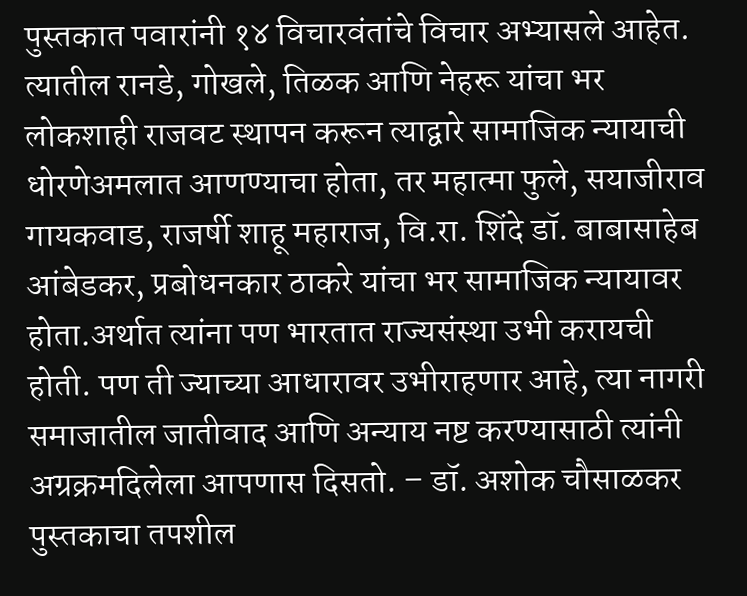पुस्तकात पवारांनी १४ विचारवंतांचे विचार अभ्यासले आहेत. त्यातील रानडे, गोखले, तिळक आणि नेहरू यांचा भर लोकशाही राजवट स्थापन करून त्याद्वारे सामाजिक न्यायाची धोरणेअमलात आणण्याचा होता, तर महात्मा फुले, सयाजीराव गायकवाड, राजर्षी शाहू महाराज, वि.रा. शिंदे डॉ. बाबासाहेब आंबेडकर, प्रबोधनकार ठाकरे यांचा भर सामाजिक न्यायावर होता.अर्थात त्यांना पण भारतात राज्यसंस्था उभी करायची होती. पण ती ज्याच्या आधारावर उभीराहणार आहे, त्या नागरी समाजातील जातीवाद आणि अन्याय नष्ट करण्यासाठी त्यांनी अग्रक्रमदिलेला आपणास दिसतो. – डॉ. अशोक चौसाळकर
पुस्तकाचा तपशील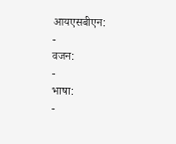आयएसबीएन:
-
वजन:
-
भाषा:
-